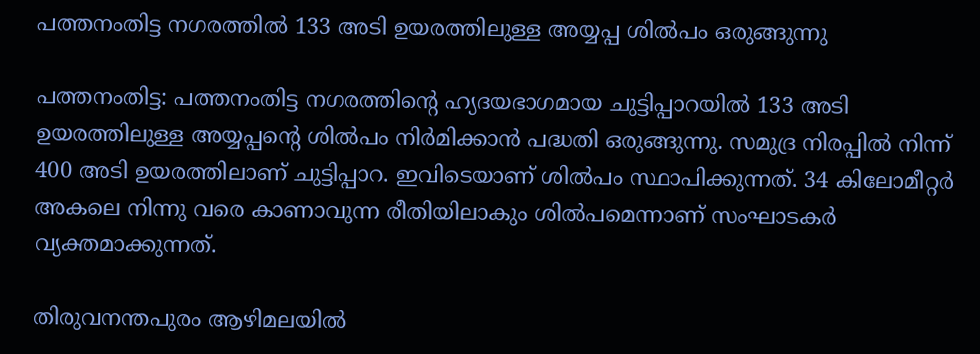പത്തനംതിട്ട നഗരത്തില്‍ 133 അടി ഉയരത്തിലുള്ള അയ്യപ്പ ശില്‍പം ഒരുങ്ങുന്നു

പത്തനംതിട്ട: പത്തനംതിട്ട നഗരത്തിന്റെ ഹ്യദയഭാഗമായ ചുട്ടിപ്പാറയില്‍ 133 അടി ഉയരത്തിലുള്ള അയ്യപ്പന്റെ ശില്‍പം നിര്‍മിക്കാന്‍ പദ്ധതി ഒരുങ്ങുന്നു. സമുദ്ര നിരപ്പില്‍ നിന്ന് 400 അടി ഉയരത്തിലാണ് ചുട്ടിപ്പാറ. ഇവിടെയാണ് ശില്‍പം സ്ഥാപിക്കുന്നത്. 34 കിലോമീറ്റര്‍ അകലെ നിന്നു വരെ കാണാവുന്ന രീതിയിലാകും ശില്‍പമെന്നാണ് സംഘാടകര്‍ വ്യക്തമാക്കുന്നത്.

തിരുവനന്തപുരം ആഴിമലയില്‍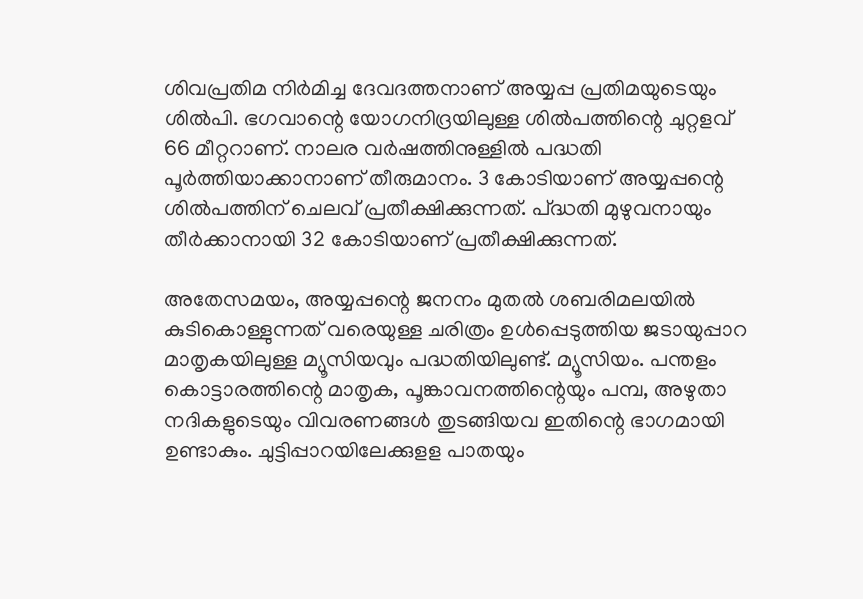ശിവപ്രതിമ നിര്‍മിച്ച ദേവദത്തനാണ് അയ്യപ്പ പ്രതിമയുടെയും ശില്‍പി. ഭഗവാന്റെ യോഗനിദ്രയിലുള്ള ശില്‍പത്തിന്റെ ചുറ്റളവ് 66 മീറ്ററാണ്. നാലര വര്‍ഷത്തിനുള്ളില്‍ പദ്ധതി പൂര്‍ത്തിയാക്കാനാണ് തീരുമാനം. 3 കോടിയാണ് അയ്യപ്പന്റെ ശില്‍പത്തിന് ചെലവ് പ്രതീക്ഷിക്കുന്നത്. പ്ദ്ധതി മുഴുവനായും തീര്‍ക്കാനായി 32 കോടിയാണ് പ്രതീക്ഷിക്കുന്നത്.

അതേസമയം, അയ്യപ്പന്റെ ജനനം മുതല്‍ ശബരിമലയില്‍ കുടികൊള്ളുന്നത് വരെയുള്ള ചരിത്രം ഉള്‍പ്പെടുത്തിയ ജടായുപ്പാറ മാതൃകയിലുള്ള മ്യൂസിയവും പദ്ധതിയിലുണ്ട്. മ്യൂസിയം. പന്തളം കൊട്ടാരത്തിന്റെ മാതൃക, പൂങ്കാവനത്തിന്റെയും പമ്പ, അഴുതാ നദികളുടെയും വിവരണങ്ങള്‍ തുടങ്ങിയവ ഇതിന്റെ ഭാഗമായി ഉണ്ടാകും. ചുട്ടിപ്പാറയിലേക്കുളള പാതയും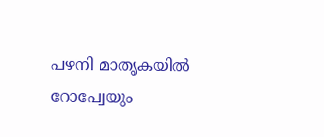പഴനി മാതൃകയില്‍ റോപ്വേയും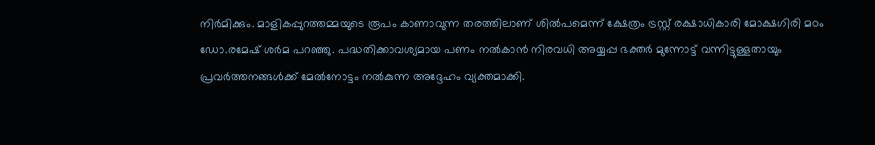നിര്‍മിക്കും. മാളികപ്പുറത്തമ്മയുടെ രൂപം കാണാവുന്ന തരത്തിലാണ് ശില്‍പമെന്ന് ക്ഷേത്രം ട്രസ്റ്റ് രക്ഷാധികാരി മോക്ഷഗിരി മഠം ഡോ.രമേഷ് ശര്‍മ പറഞ്ഞു. പദ്ധതിക്കാവശ്യമായ പണം നല്‍കാന്‍ നിരവധി അയ്യപ്പ ഭക്തര്‍ മുന്നോട്ട് വന്നിട്ടുള്ളതായും പ്രവര്‍ത്തനങ്ങള്‍ക്ക് മേല്‍നോട്ടം നല്‍കുന്ന അദ്ദേഹം വ്യക്തമാക്കി.